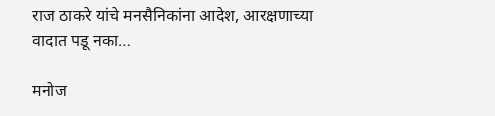राज ठाकरे यांचे मनसैनिकांना आदेश, आरक्षणाच्या वादात पडू नका…

मनोज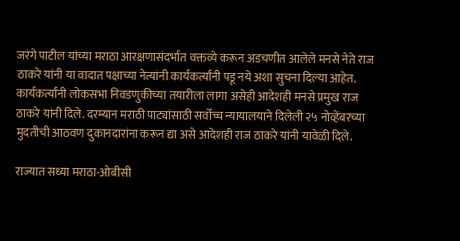जरंगे पाटील यांच्या मराठा आरक्षणासंदर्भात वक्तव्ये करून अडचणीत आलेले मनसे नेते राज ठाकरे यांनी या वादात पक्षाच्या नेत्यांनी कार्यकर्त्यांनी पडू नये अशा सुचना दिल्या आहेत. कार्यकर्त्यांनी लोकसभा निवडणुकीच्या तयारीला लागा असेही आदेशही मनसे प्रमुख राज ठाकरे यांनी दिले. दरम्यान मराठी पाट्यांसाठी सर्वोच्च न्यायालयाने दिलेली २५ नोव्हेंबरच्या मुदतीची आठवण दुकानदारांना करून द्या असे आदेशही राज ठाकरे यांनी यावेळी दिले.

राज्यात सध्या मराठा-ओबीसी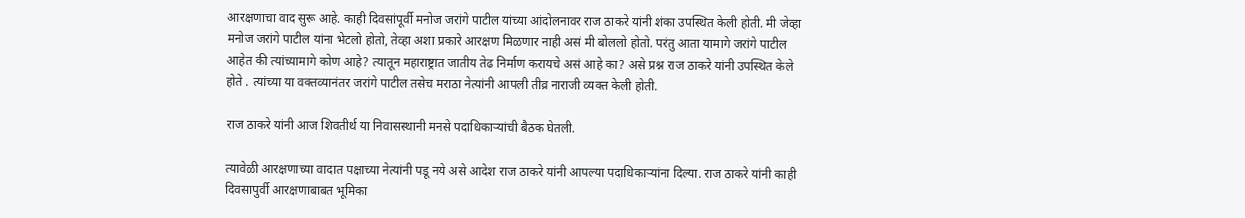आरक्षणाचा वाद सुरू आहे. काही दिवसांपूर्वी मनोज जरांगे पाटील यांच्या आंदोलनावर राज ठाकरे यांनी शंका उपस्थित केली होती. मी जेव्हा मनोज जरांगे पाटील यांना भेटलो होतो, तेव्हा अशा प्रकारे आरक्षण मिळणार नाही असं मी बोललो होतो. परंतु आता यामागे जरांगे पाटील आहेत की त्यांच्यामागे कोण आहे? त्यातून महाराष्ट्रात जातीय तेढ निर्माण करायचे असं आहे का? असे प्रश्न राज ठाकरे यांनी उपस्थित केले होते . त्यांच्या या वक्तव्यानंतर जरांगे पाटील तसेच मराठा नेत्यांनी आपली तीव्र नाराजी व्यक्त केली होती.

राज ठाकरे यांनी आज शिवतीर्थ या निवासस्थानी मनसे पदाधिकाऱ्यांची बैठक घेतली.

त्यावेळी आरक्षणाच्या वादात पक्षाच्या नेत्यांनी पडू नये असे आदेश राज ठाकरे यांनी आपल्या पदाधिकाऱ्यांना दिल्या. राज ठाकरे यांनी काही दिवसापुर्वी आरक्षणाबाबत भूमिका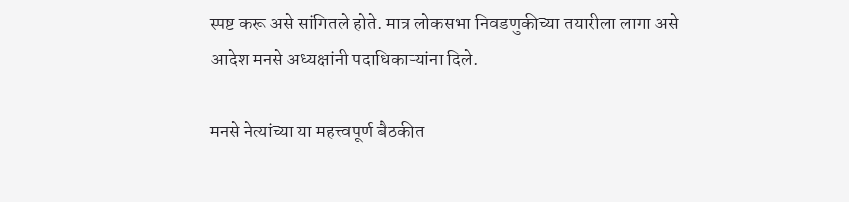स्पष्ट करू असे सांगितले होते. मात्र लोकसभा निवडणुकीच्या तयारीला लागा असे आदेश मनसे अध्यक्षांनी पदाधिकाऱ्यांना दिले.

मनसे नेत्यांच्या या महत्त्वपूर्ण बैठकीत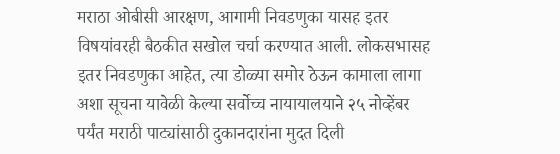मराठा ओबीसी आरक्षण, आगामी निवडणुका यासह इतर विषयांवरही बैठकीत सखोल चर्चा करण्यात आली. लोकसभासह इतर निवडणुका आहेत, त्या डोळ्या समोर ठेऊन कामाला लागा अशा सूचना यावेळी केल्या सर्वोच्च नायायालयाने २५ नोव्हेंबर पर्यंत मराठी पाट्यांसाठी दुकानदारांना मुदत दिली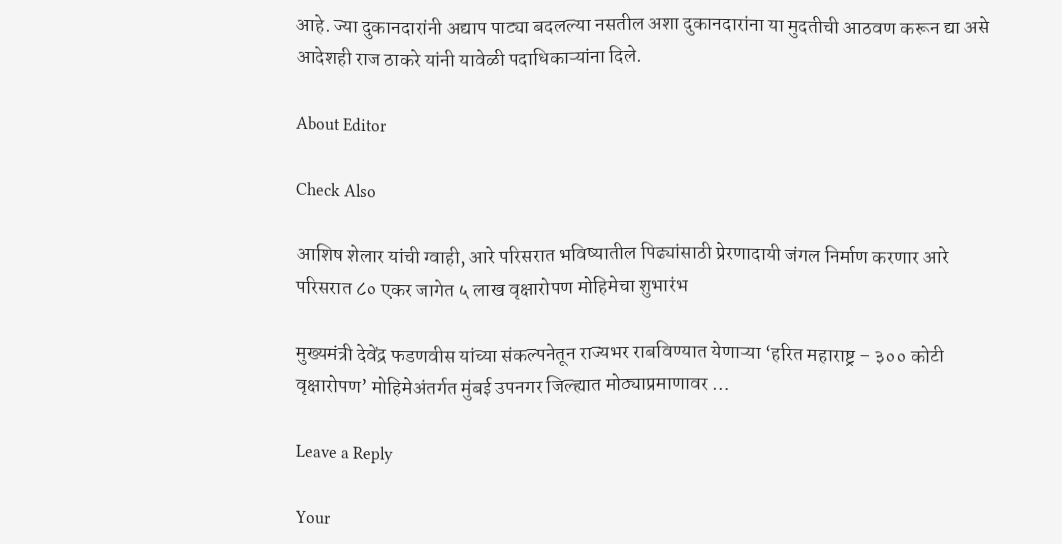आहे. ज्या दुकानदारांनी अद्याप पाट्या बदलल्या नसतील अशा दुकानदारांना या मुदतीची आठवण करून द्या असे आदेशही राज ठाकरे यांनी यावेळी पदाधिकाऱ्यांना दिले.

About Editor

Check Also

आशिष शेलार यांची ग्वाही, आरे परिसरात भविष्यातील पिढ्यांसाठी प्रेरणादायी जंगल निर्माण करणार आरे परिसरात ८० एकर जागेत ५ लाख वृक्षारोपण मोहिमेचा शुभारंभ

मुख्यमंत्री देवेंद्र फडणवीस यांच्या संकल्पनेतून राज्यभर राबविण्यात येणाऱ्या ‘हरित महाराष्ट्र – ३०० कोटी वृक्षारोपण’ मोहिमेअंतर्गत मुंबई उपनगर जिल्ह्यात मोठ्याप्रमाणावर …

Leave a Reply

Your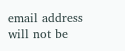email address will not be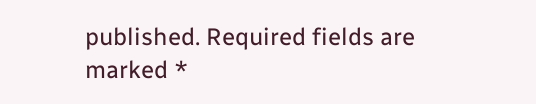published. Required fields are marked *